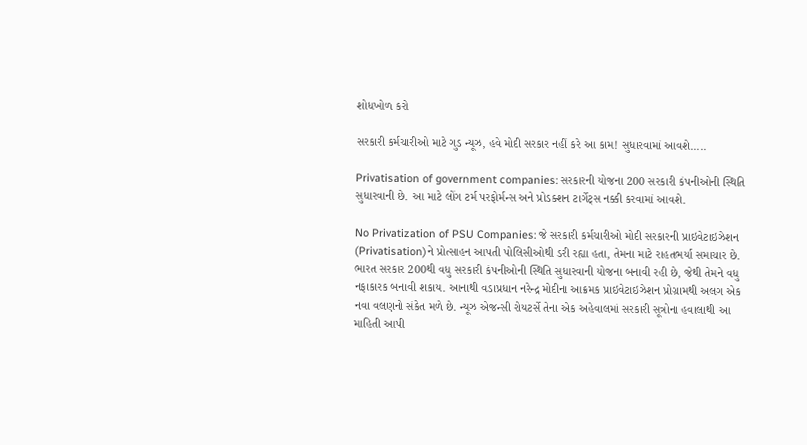શોધખોળ કરો

સરકારી કર્મચારીઓ માટે ગુડ ન્યૂઝ, હવે મોદી સરકાર નહીં કરે આ કામ! સુધારવામાં આવશે.....

Privatisation of government companies: સરકારની યોજના 200 સરકારી કંપનીઓની સ્થિતિ સુધારવાની છે. આ માટે લોંગ ટર્મ પરફોર્મન્સ અને પ્રોડક્શન ટાર્ગેટ્સ નક્કી કરવામાં આવશે.

No Privatization of PSU Companies: જે સરકારી કર્મચારીઓ મોદી સરકારની પ્રાઇવેટાઇઝેશન (Privatisation)ને પ્રોત્સાહન આપતી પોલિસીઓથી ડરી રહ્યા હતા, તેમના માટે રાહતભર્યા સમાચાર છે. ભારત સરકાર 200થી વધુ સરકારી કંપનીઓની સ્થિતિ સુધારવાની યોજના બનાવી રહી છે, જેથી તેમને વધુ નફાકારક બનાવી શકાય. આનાથી વડાપ્રધાન નરેન્દ્ર મોદીના આક્રમક પ્રાઇવેટાઇઝેશન પ્રોગ્રામથી અલગ એક નવા વલણનો સંકેત મળે છે. ન્યૂઝ એજન્સી રોયટર્સે તેના એક અહેવાલમાં સરકારી સૂત્રોના હવાલાથી આ માહિતી આપી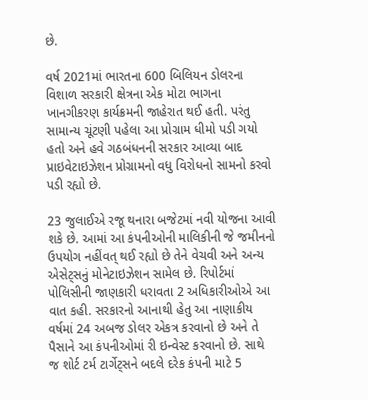છે.

વર્ષ 2021માં ભારતના 600 બિલિયન ડોલરના વિશાળ સરકારી ક્ષેત્રના એક મોટા ભાગના ખાનગીકરણ કાર્યક્રમની જાહેરાત થઈ હતી. પરંતુ સામાન્ય ચૂંટણી પહેલા આ પ્રોગ્રામ ધીમો પડી ગયો હતો અને હવે ગઠબંધનની સરકાર આવ્યા બાદ પ્રાઇવેટાઇઝેશન પ્રોગ્રામનો વધુ વિરોધનો સામનો કરવો પડી રહ્યો છે.

23 જુલાઈએ રજૂ થનારા બજેટમાં નવી યોજના આવી શકે છે. આમાં આ કંપનીઓની માલિકીની જે જમીનનો ઉપયોગ નહીંવત્ થઈ રહ્યો છે તેને વેચવી અને અન્ય એસેટ્સનું મોનેટાઇઝેશન સામેલ છે. રિપોર્ટમાં પોલિસીની જાણકારી ધરાવતા 2 અધિકારીઓએ આ વાત કહી. સરકારનો આનાથી હેતુ આ નાણાકીય વર્ષમાં 24 અબજ ડોલર એકત્ર કરવાનો છે અને તે પૈસાને આ કંપનીઓમાં રી ઇન્વેસ્ટ કરવાનો છે. સાથે જ શોર્ટ ટર્મ ટાર્ગેટ્સને બદલે દરેક કંપની માટે 5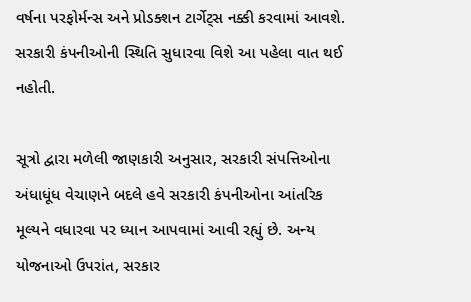વર્ષના પરફોર્મન્સ અને પ્રોડક્શન ટાર્ગેટ્સ નક્કી કરવામાં આવશે. સરકારી કંપનીઓની સ્થિતિ સુધારવા વિશે આ પહેલા વાત થઈ નહોતી.

સૂત્રો દ્વારા મળેલી જાણકારી અનુસાર, સરકારી સંપત્તિઓના અંધાધૂંધ વેચાણને બદલે હવે સરકારી કંપનીઓના આંતરિક મૂલ્યને વધારવા પર ધ્યાન આપવામાં આવી રહ્યું છે. અન્ય યોજનાઓ ઉપરાંત, સરકાર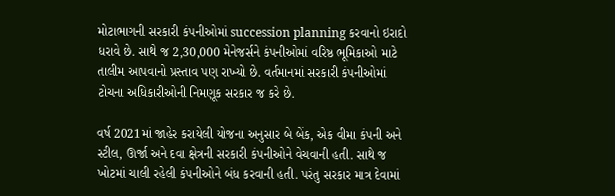મોટાભાગની સરકારી કંપનીઓમાં succession planning કરવાનો ઇરાદો ધરાવે છે. સાથે જ 2,30,000 મેનેજર્સને કંપનીઓમાં વરિષ્ઠ ભૂમિકાઓ માટે તાલીમ આપવાનો પ્રસ્તાવ પણ રાખ્યો છે. વર્તમાનમાં સરકારી કંપનીઓમાં ટોચના અધિકારીઓની નિમણૂક સરકાર જ કરે છે.

વર્ષ 2021માં જાહેર કરાયેલી યોજના અનુસાર બે બેંક, એક વીમા કંપની અને સ્ટીલ, ઊર્જા અને દવા ક્ષેત્રની સરકારી કંપનીઓને વેચવાની હતી. સાથે જ ખોટમાં ચાલી રહેલી કંપનીઓને બંધ કરવાની હતી. પરંતુ સરકાર માત્ર દેવામાં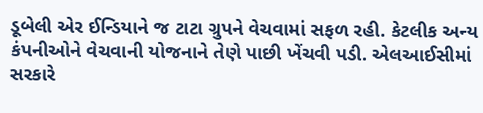ડૂબેલી એર ઈન્ડિયાને જ ટાટા ગ્રુપને વેચવામાં સફળ રહી. કેટલીક અન્ય કંપનીઓને વેચવાની યોજનાને તેણે પાછી ખેંચવી પડી. એલઆઈસીમાં સરકારે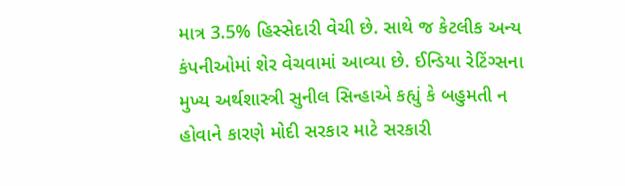માત્ર 3.5% હિસ્સેદારી વેચી છે. સાથે જ કેટલીક અન્ય કંપનીઓમાં શેર વેચવામાં આવ્યા છે. ઈન્ડિયા રેટિંગ્સના મુખ્ય અર્થશાસ્ત્રી સુનીલ સિન્હાએ કહ્યું કે બહુમતી ન હોવાને કારણે મોદી સરકાર માટે સરકારી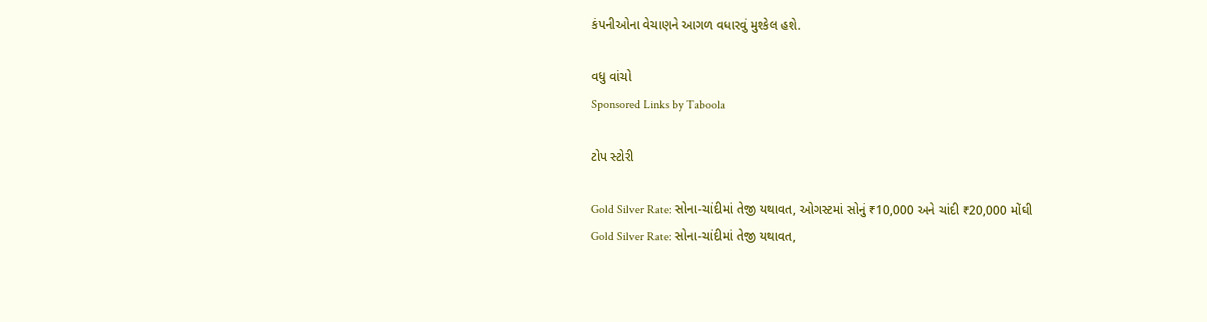કંપનીઓના વેચાણને આગળ વધારવું મુશ્કેલ હશે.

વધુ વાંચો
Sponsored Links by Taboola

ટોપ સ્ટોરી

Gold Silver Rate: સોના-ચાંદીમાં તેજી યથાવત, ઓગસ્ટમાં સોનું ₹10,000 અને ચાંદી ₹20,000 મોંઘી
Gold Silver Rate: સોના-ચાંદીમાં તેજી યથાવત,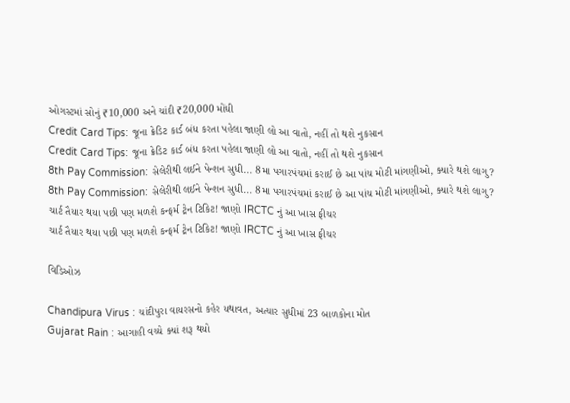ઓગસ્ટમાં સોનું ₹10,000 અને ચાંદી ₹20,000 મોંઘી
Credit Card Tips: જૂના ક્રેડિટ કાર્ડ બંધ કરતા પહેલા જાણી લો આ વાતો, નહીં તો થશે નુકસાન
Credit Card Tips: જૂના ક્રેડિટ કાર્ડ બંધ કરતા પહેલા જાણી લો આ વાતો, નહીં તો થશે નુકસાન
8th Pay Commission: સેલેરીથી લઈને પેન્શન સુધી... 8મા પગારપંચમાં કરાઈ છે આ પાંચ મોટી માંગણીઓ, ક્યારે થશે લાગુ?
8th Pay Commission: સેલેરીથી લઈને પેન્શન સુધી... 8મા પગારપંચમાં કરાઈ છે આ પાંચ મોટી માંગણીઓ, ક્યારે થશે લાગુ?
ચાર્ટ તૈયાર થયા પછી પણ મળશે કન્ફર્મ ટ્રેન ટિકિટ! જાણો IRCTC નું આ ખાસ ફીચર
ચાર્ટ તૈયાર થયા પછી પણ મળશે કન્ફર્મ ટ્રેન ટિકિટ! જાણો IRCTC નું આ ખાસ ફીચર

વિડિઓઝ

Chandipura Virus : ચાંદીપુરા વાયરસનો કહેર યથાવત, અત્યાર સુધીમાં 23 બાળકોના મોત
Gujarat Rain : આગાહી વચ્ચે ક્યાં શરૂ થયો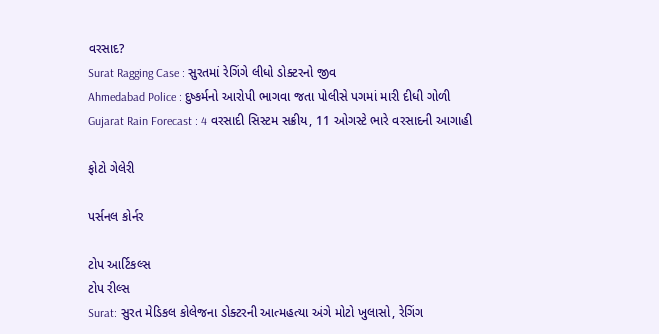વરસાદ?
Surat Ragging Case : સુરતમાં રેગિંગે લીધો ડોક્ટરનો જીવ
Ahmedabad Police : દુષ્કર્મનો આરોપી ભાગવા જતા પોલીસે પગમાં મારી દીધી ગોળી
Gujarat Rain Forecast : 4 વરસાદી સિસ્ટમ સક્રીય, 11 ઓગસ્ટે ભારે વરસાદની આગાહી

ફોટો ગેલેરી

પર્સનલ કોર્નર

ટોપ આર્ટિકલ્સ
ટોપ રીલ્સ
Surat: સુરત મેડિકલ કોલેજના ડોક્ટરની આત્મહત્યા અંગે મોટો ખુલાસો, રેગિંગ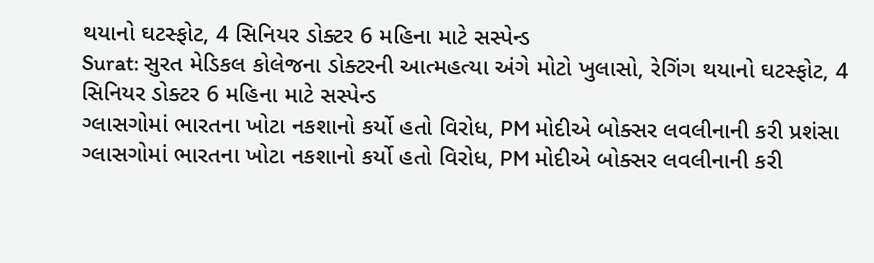થયાનો ઘટસ્ફોટ, 4 સિનિયર ડોક્ટર 6 મહિના માટે સસ્પેન્ડ
Surat: સુરત મેડિકલ કોલેજના ડોક્ટરની આત્મહત્યા અંગે મોટો ખુલાસો, રેગિંગ થયાનો ઘટસ્ફોટ, 4 સિનિયર ડોક્ટર 6 મહિના માટે સસ્પેન્ડ
ગ્લાસગોમાં ભારતના ખોટા નકશાનો કર્યો હતો વિરોધ, PM મોદીએ બોક્સર લવલીનાની કરી પ્રશંસા
ગ્લાસગોમાં ભારતના ખોટા નકશાનો કર્યો હતો વિરોધ, PM મોદીએ બોક્સર લવલીનાની કરી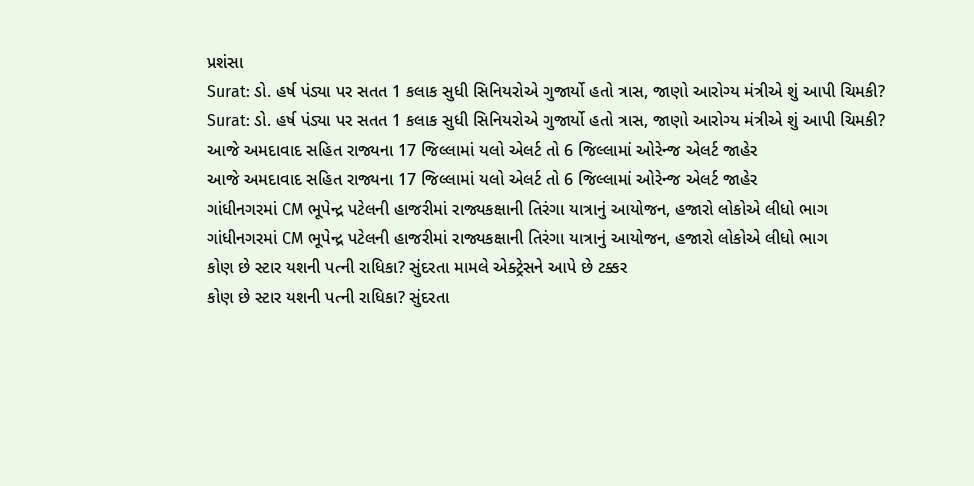પ્રશંસા
Surat: ડો. હર્ષ પંડ્યા પર સતત 1 કલાક સુધી સિનિયરોએ ગુજાર્યો હતો ત્રાસ, જાણો આરોગ્ય મંત્રીએ શું આપી ચિમકી?
Surat: ડો. હર્ષ પંડ્યા પર સતત 1 કલાક સુધી સિનિયરોએ ગુજાર્યો હતો ત્રાસ, જાણો આરોગ્ય મંત્રીએ શું આપી ચિમકી?
આજે અમદાવાદ સહિત રાજ્યના 17 જિલ્લામાં યલો એલર્ટ તો 6 જિલ્લામાં ઓરેન્જ એલર્ટ જાહેર
આજે અમદાવાદ સહિત રાજ્યના 17 જિલ્લામાં યલો એલર્ટ તો 6 જિલ્લામાં ઓરેન્જ એલર્ટ જાહેર
ગાંધીનગરમાં CM ભૂપેન્દ્ર પટેલની હાજરીમાં રાજ્યકક્ષાની તિરંગા યાત્રાનું આયોજન, હજારો લોકોએ લીધો ભાગ
ગાંધીનગરમાં CM ભૂપેન્દ્ર પટેલની હાજરીમાં રાજ્યકક્ષાની તિરંગા યાત્રાનું આયોજન, હજારો લોકોએ લીધો ભાગ
કોણ છે સ્ટાર યશની પત્ની રાધિકા? સુંદરતા મામલે એક્ટ્રેસને આપે છે ટક્કર
કોણ છે સ્ટાર યશની પત્ની રાધિકા? સુંદરતા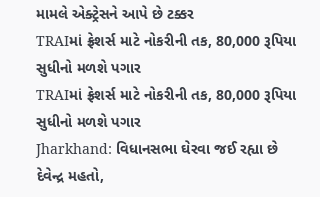મામલે એક્ટ્રેસને આપે છે ટક્કર
TRAIમાં ફ્રેશર્સ માટે નોકરીની તક, 80,000 રૂપિયા સુધીનો મળશે પગાર
TRAIમાં ફ્રેશર્સ માટે નોકરીની તક, 80,000 રૂપિયા સુધીનો મળશે પગાર
Jharkhand: વિધાનસભા ઘેરવા જઈ રહ્યા છે દેવેન્દ્ર મહતો,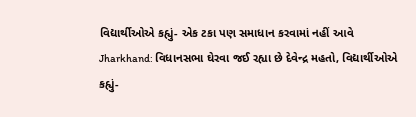વિદ્યાર્થીઓએ કહ્યું- એક ટકા પણ સમાધાન કરવામાં નહીં આવે
Jharkhand: વિધાનસભા ઘેરવા જઈ રહ્યા છે દેવેન્દ્ર મહતો, વિદ્યાર્થીઓએ કહ્યું-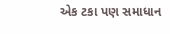એક ટકા પણ સમાધાન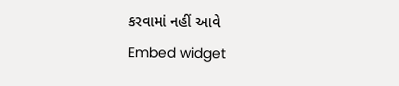કરવામાં નહીં આવે
Embed widget